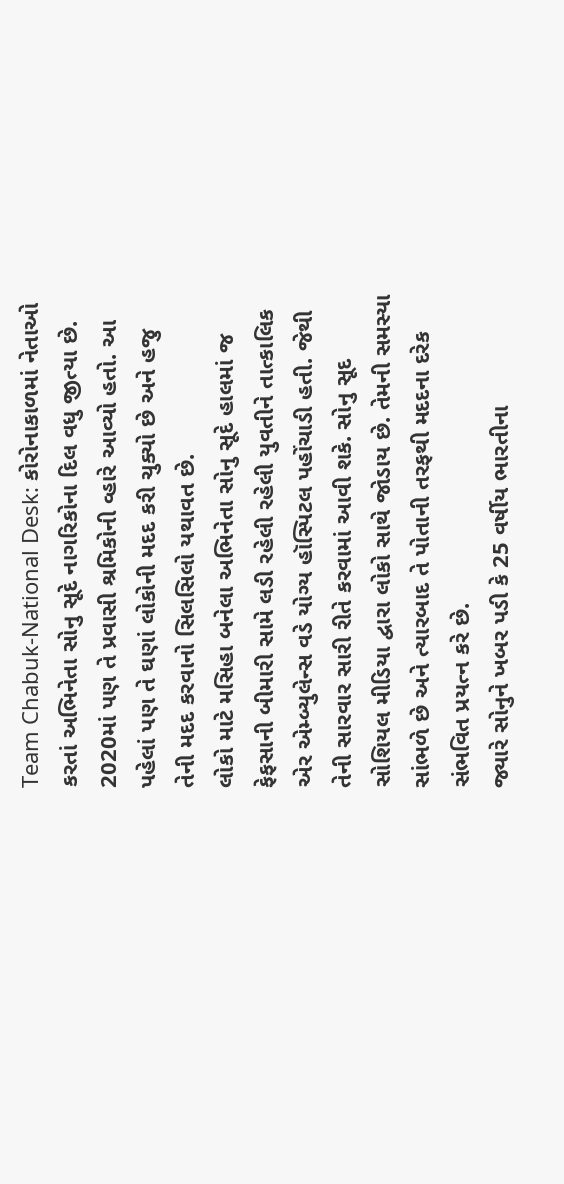Team Chabuk-National Desk: કોરોનાકાળમાં નેતાઓ કરતાં અભિનેતા સોનુ સૂદે નાગરિકોના દિલ વધુ જીત્યા છે. 2020માં પણ તે પ્રવાસી શ્રમિકોની વ્હારે આવ્યો હતો. આ પહેલાં પણ તે ઘણાં લોકોની મદદ કરી ચુક્યો છે અને હજુ તેની મદદ કરવાનો સિલસિલો યથાવત છે.
લોકો માટે મસિહા બનેલા અભિનેતા સોનુ સૂદે હાલમાં જ ફેફસાની બીમારી સામે લડી રહેલી રહેલી યુવતીને તાત્કાલિક એર એમ્બ્યુલેન્સ વડે યોગ્ય હૉસ્પિટલ પહોંચાડી હતી. જેથી તેની સારવાર સારી રીતે કરવામાં આવી શકે. સોનુ સૂદ સોશિયલ મીડિયા દ્વારા લોકો સાથે જોડાય છે. તેમની સમસ્યા સાંભળે છે અને ત્યારબાદ તે પોતાની તરફથી મદદના દરેક સંભવિત પ્રયત્ન કરે છે.
જ્યારે સોનુને ખબર પડી કે 25 વર્ષીય ભારતીના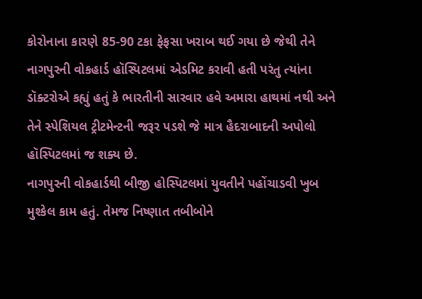કોરોનાના કારણે 85-90 ટકા ફેફસા ખરાબ થઈ ગયા છે જેથી તેને નાગપુરની વોકહાર્ડ હૉસ્પિટલમાં એડમિટ કરાવી હતી પરંતુ ત્યાંના ડૉક્ટરોએ કહ્યું હતું કે ભારતીની સારવાર હવે અમારા હાથમાં નથી અને તેને સ્પેશિયલ ટ્રીટમેન્ટની જરૂર પડશે જે માત્ર હૈદરાબાદની અપોલો હૉસ્પિટલમાં જ શક્ય છે.
નાગપુરની વોકહાર્ડથી બીજી હોસ્પિટલમાં યુવતીને પહોંચાડવી ખુબ મુશ્કેલ કામ હતું. તેમજ નિષ્ણાત તબીબોને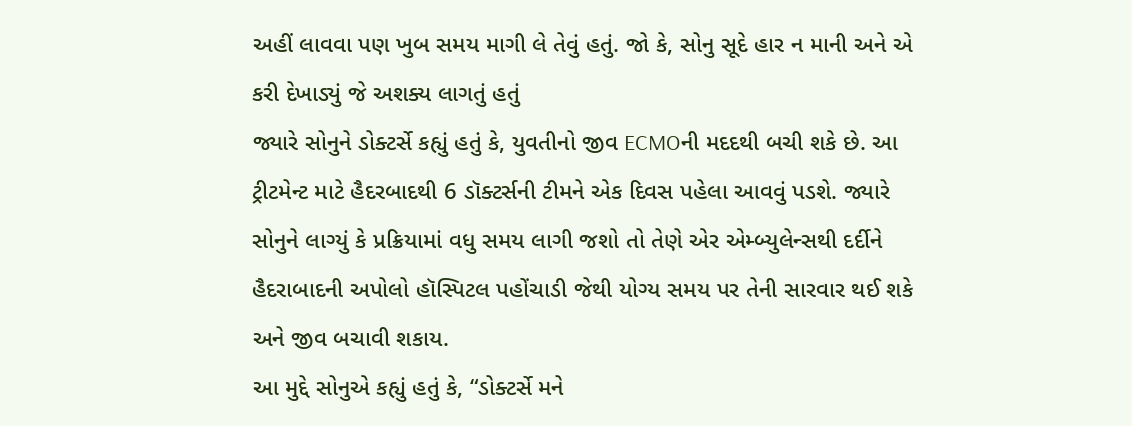અહીં લાવવા પણ ખુબ સમય માગી લે તેવું હતું. જો કે, સોનુ સૂદે હાર ન માની અને એ કરી દેખાડ્યું જે અશક્ય લાગતું હતું
જ્યારે સોનુને ડોક્ટર્સે કહ્યું હતું કે, યુવતીનો જીવ ECMOની મદદથી બચી શકે છે. આ ટ્રીટમેન્ટ માટે હૈદરબાદથી 6 ડૉક્ટર્સની ટીમને એક દિવસ પહેલા આવવું પડશે. જ્યારે સોનુને લાગ્યું કે પ્રક્રિયામાં વધુ સમય લાગી જશો તો તેણે એર એમ્બ્યુલેન્સથી દર્દીને હૈદરાબાદની અપોલો હૉસ્પિટલ પહોંચાડી જેથી યોગ્ય સમય પર તેની સારવાર થઈ શકે અને જીવ બચાવી શકાય.
આ મુદ્દે સોનુએ કહ્યું હતું કે, “ડોક્ટર્સે મને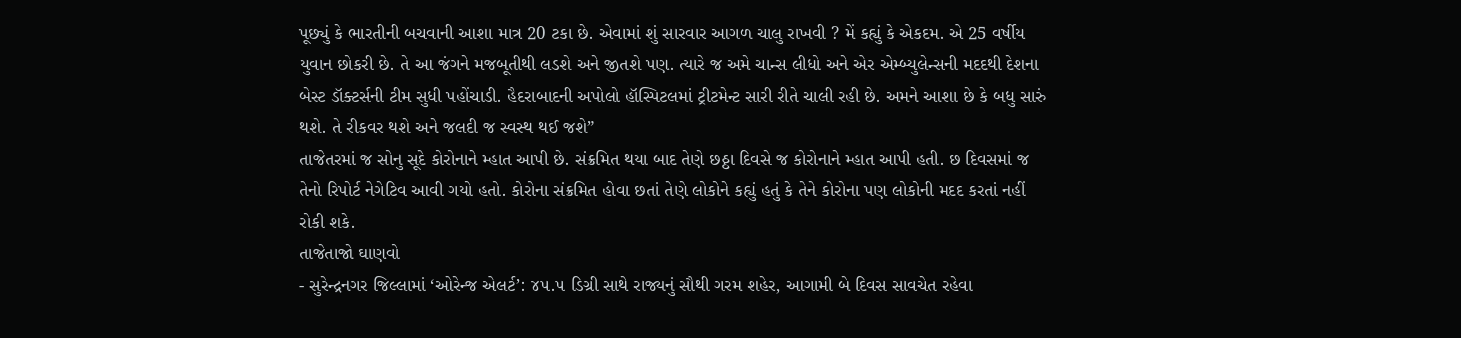પૂછ્યું કે ભારતીની બચવાની આશા માત્ર 20 ટકા છે. એવામાં શું સારવાર આગળ ચાલુ રાખવી ? મેં કહ્યું કે એકદમ. એ 25 વર્ષીય યુવાન છોકરી છે. તે આ જંગને મજબૂતીથી લડશે અને જીતશે પણ. ત્યારે જ અમે ચાન્સ લીધો અને એર એમ્બ્યુલેન્સની મદદથી દેશના બેસ્ટ ડૉક્ટર્સની ટીમ સુધી પહોંચાડી. હૈદરાબાદની અપોલો હૉસ્પિટલમાં ટ્રીટમેન્ટ સારી રીતે ચાલી રહી છે. અમને આશા છે કે બધુ સારું થશે. તે રીકવર થશે અને જલદી જ સ્વસ્થ થઈ જશે”
તાજેતરમાં જ સોનુ સૂદે કોરોનાને મ્હાત આપી છે. સંક્રમિત થયા બાદ તેણે છઠ્ઠા દિવસે જ કોરોનાને મ્હાત આપી હતી. છ દિવસમાં જ તેનો રિપોર્ટ નેગેટિવ આવી ગયો હતો. કોરોના સંક્રમિત હોવા છતાં તેણે લોકોને કહ્યું હતું કે તેને કોરોના પણ લોકોની મદદ કરતાં નહીં રોકી શકે.
તાજેતાજો ઘાણવો
- સુરેન્દ્રનગર જિલ્લામાં ‘ઓરેન્જ એલર્ટ’: ૪૫.૫ ડિગ્રી સાથે રાજ્યનું સૌથી ગરમ શહેર, આગામી બે દિવસ સાવચેત રહેવા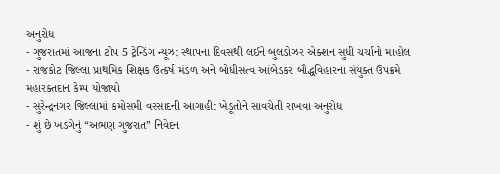અનુરોધ
- ગુજરાતમાં આજના ટોપ 5 ટ્રેન્ડિંગ ન્યૂઝ: સ્થાપના દિવસથી લઈને બુલડોઝર એક્શન સુધી ચર્ચાનો માહોલ
- રાજકોટ જિલ્લા પ્રાથમિક શિક્ષક ઉત્કર્ષ મંડળ અને બોધીસત્વ આંબેડકર બૌદ્ધવિહારના સંયુક્ત ઉપક્રમે મહારક્તદાન કેમ્પ યોજાયો
- સુરેન્દ્રનગર જિલ્લામાં કમોસમી વરસાદની આગાહી: ખેડૂતોને સાવચેતી રાખવા અનુરોધ
- શું છે ખડગેનું “અભણ ગુજરાત” નિવેદન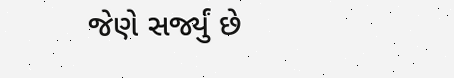જેણે સર્જ્યું છે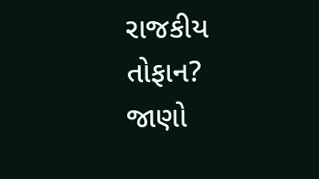રાજકીય તોફાન? જાણો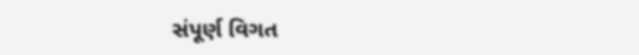સંપૂર્ણ વિગત